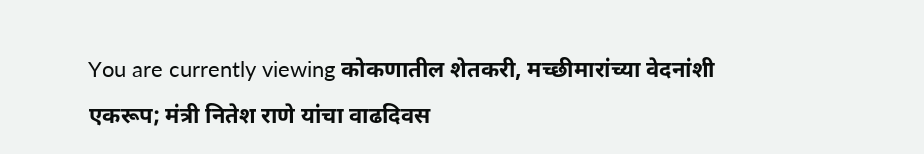You are currently viewing कोकणातील शेतकरी, मच्छीमारांच्या वेदनांशी एकरूप; मंत्री नितेश राणे यांचा वाढदिवस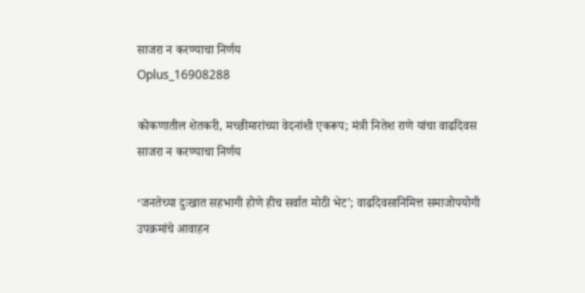साजरा न करण्याचा निर्णय
Oplus_16908288

कोकणातील शेतकरी, मच्छीमारांच्या वेदनांशी एकरूप; मंत्री नितेश राणे यांचा वाढदिवस साजरा न करण्याचा निर्णय

‘जनतेच्या दुःखात सहभागी होणे हीच सर्वात मोठी भेट’; वाढदिवसानिमित्त समाजोपयोगी उपक्रमांचे आवाहन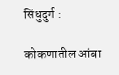सिंधुदुर्ग :

कोकणातील आंबा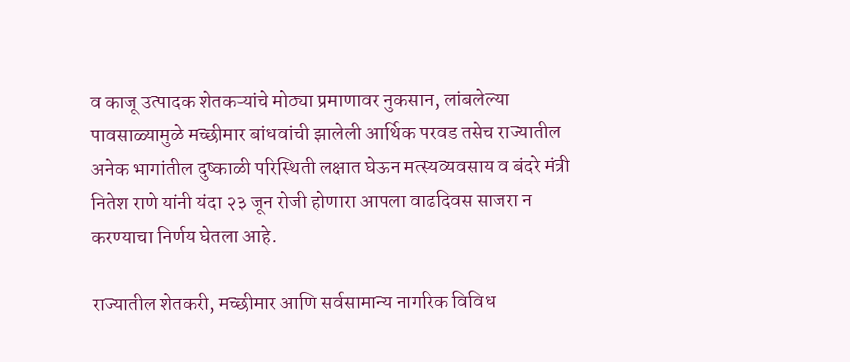व काजू उत्पादक शेतकऱ्यांचे मोठ्या प्रमाणावर नुकसान, लांबलेल्या पावसाळ्यामुळे मच्छीमार बांधवांची झालेली आर्थिक परवड तसेच राज्यातील अनेक भागांतील दुष्काळी परिस्थिती लक्षात घेऊन मत्स्यव्यवसाय व बंदरे मंत्री नितेश राणे यांनी यंदा २३ जून रोजी होणारा आपला वाढदिवस साजरा न करण्याचा निर्णय घेतला आहे.

राज्यातील शेतकरी, मच्छीमार आणि सर्वसामान्य नागरिक विविध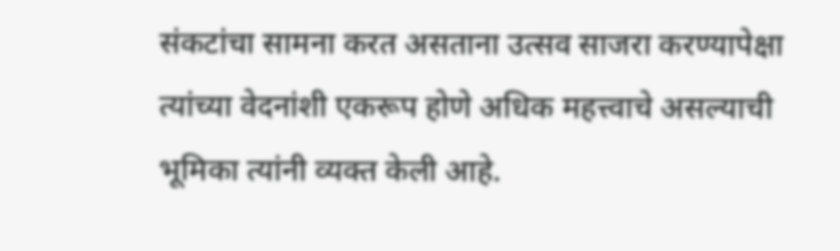संकटांचा सामना करत असताना उत्सव साजरा करण्यापेक्षा त्यांच्या वेदनांशी एकरूप होणे अधिक महत्त्वाचे असल्याची भूमिका त्यांनी व्यक्त केली आहे.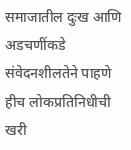समाजातील दुःख आणि अडचणींकडे संवेदनशीलतेने पाहणे हीच लोकप्रतिनिधीची खरी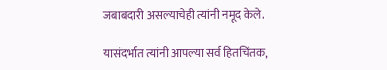जबाबदारी असल्याचेही त्यांनी नमूद केले.

यासंदर्भात त्यांनी आपल्या सर्व हितचिंतक,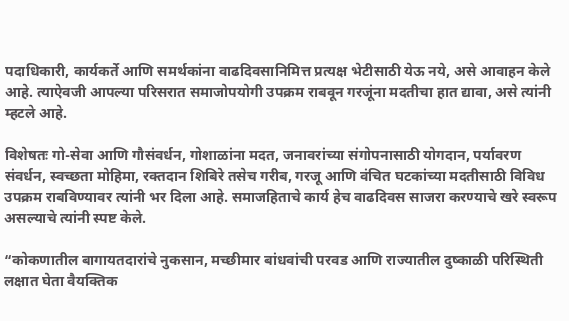पदाधिकारी, कार्यकर्ते आणि समर्थकांना वाढदिवसानिमित्त प्रत्यक्ष भेटीसाठी येऊ नये, असे आवाहन केले आहे. त्याऐवजी आपल्या परिसरात समाजोपयोगी उपक्रम राबवून गरजूंना मदतीचा हात द्यावा, असे त्यांनी म्हटले आहे.

विशेषतः गो-सेवा आणि गौसंवर्धन, गोशाळांना मदत, जनावरांच्या संगोपनासाठी योगदान, पर्यावरण संवर्धन, स्वच्छता मोहिमा, रक्तदान शिबिरे तसेच गरीब, गरजू आणि वंचित घटकांच्या मदतीसाठी विविध उपक्रम राबविण्यावर त्यांनी भर दिला आहे. समाजहिताचे कार्य हेच वाढदिवस साजरा करण्याचे खरे स्वरूप असल्याचे त्यांनी स्पष्ट केले.

“कोकणातील बागायतदारांचे नुकसान, मच्छीमार बांधवांची परवड आणि राज्यातील दुष्काळी परिस्थिती लक्षात घेता वैयक्तिक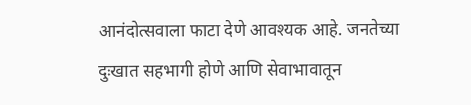आनंदोत्सवाला फाटा देणे आवश्यक आहे. जनतेच्या दुःखात सहभागी होणे आणि सेवाभावातून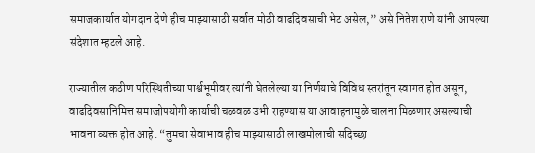समाजकार्यात योगदान देणे हीच माझ्यासाठी सर्वात मोठी वाढदिवसाची भेट असेल,” असे नितेश राणे यांनी आपल्या संदेशात म्हटले आहे.

राज्यातील कठीण परिस्थितीच्या पार्श्वभूमीवर त्यांनी घेतलेल्या या निर्णयाचे विविध स्तरांतून स्वागत होत असून, वाढदिवसानिमित्त समाजोपयोगी कार्याची चळवळ उभी राहण्यास या आवाहनामुळे चालना मिळणार असल्याची भावना व्यक्त होत आहे. “तुमचा सेवाभाव हीच माझ्यासाठी लाखमोलाची सदिच्छा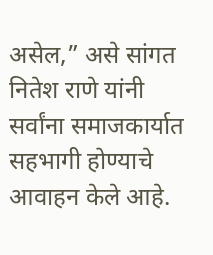असेल,” असे सांगत नितेश राणे यांनी सर्वांना समाजकार्यात सहभागी होण्याचे आवाहन केले आहे.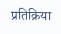प्रतिक्रिया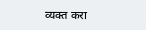व्यक्त करा